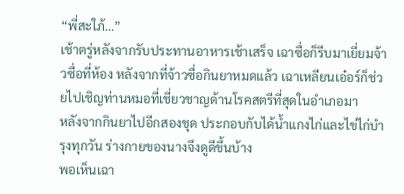“พี่สะใภ้…”
เช้าตรู่หลังจากรับประทานอาหารเช้าเสร็จ เฉาซื่อก็รีบมาเยี่ยมจ้าวซื่อที่ห้อง หลังจากที่จ้าวซื่อกินยาหมดแล้ว เฉาเหลียนเอ๋อร์ก็ช่วยไปเชิญท่านหมอที่เชี่ยวชาญด้านโรคสตรีที่สุดในอำเภอมา
หลังจากกินยาไปอีกสองชุด ประกอบกับได้น้ำแกงไก่และไข่ไก่บำรุงทุกวัน ร่างกายของนางจึงดูดีขึ้นบ้าง
พอเห็นเฉา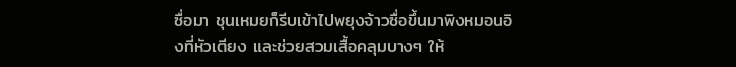ซื่อมา ชุนเหมยก็รีบเข้าไปพยุงจ้าวซื่อขึ้นมาพิงหมอนอิงที่หัวเตียง และช่วยสวมเสื้อคลุมบางๆ ให้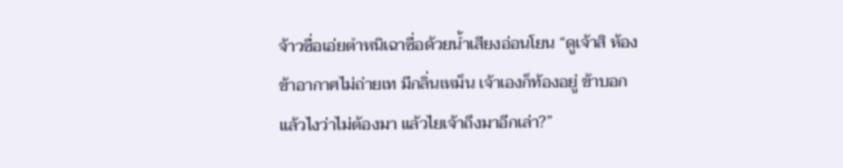จ้าวซื่อเอ่ยตำหนิเฉาซื่อด้วยน้ำเสียงอ่อนโยน “ดูเจ้าสิ ห้องข้าอากาศไม่ถ่ายเท มีกลิ่นเหม็น เจ้าเองก็ท้องอยู่ ข้าบอกแล้วไงว่าไม่ต้องมา แล้วไยเจ้าถึงมาอีกเล่า?”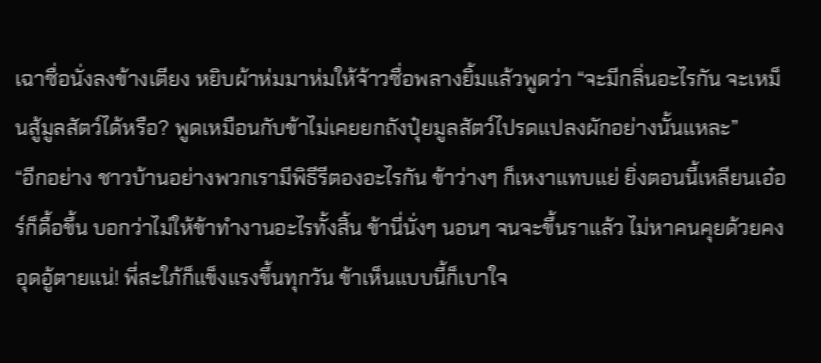เฉาซื่อนั่งลงข้างเตียง หยิบผ้าห่มมาห่มให้จ้าวซื่อพลางยิ้มแล้วพูดว่า “จะมีกลิ่นอะไรกัน จะเหม็นสู้มูลสัตว์ได้หรือ? พูดเหมือนกับข้าไม่เคยยกถังปุ๋ยมูลสัตว์ไปรดแปลงผักอย่างนั้นแหละ”
“อีกอย่าง ชาวบ้านอย่างพวกเรามีพิธีรีตองอะไรกัน ข้าว่างๆ ก็เหงาแทบแย่ ยิ่งตอนนี้เหลียนเอ๋อร์ก็ดื้อขึ้น บอกว่าไม่ให้ข้าทำงานอะไรทั้งสิ้น ข้านี่นั่งๆ นอนๆ จนจะขึ้นราแล้ว ไม่หาคนคุยด้วยคงอุดอู้ตายแน่! พี่สะใภ้ก็แข็งแรงขึ้นทุกวัน ข้าเห็นแบบนี้ก็เบาใจ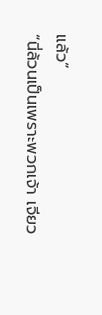แล้ว”
“นี่ล้วนเป็นเพราะพวกเจ้า เจียว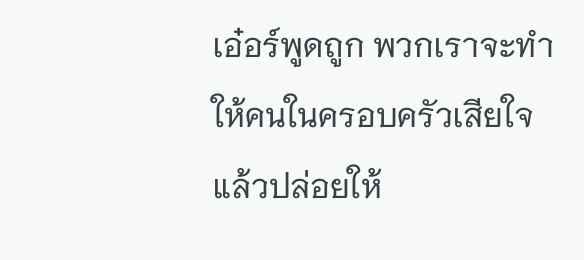เอ๋อร์พูดถูก พวกเราจะทำให้คนในครอบครัวเสียใจแล้วปล่อยให้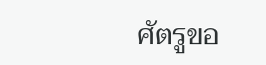ศัตรูขอ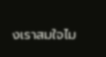งเราสมใจไม